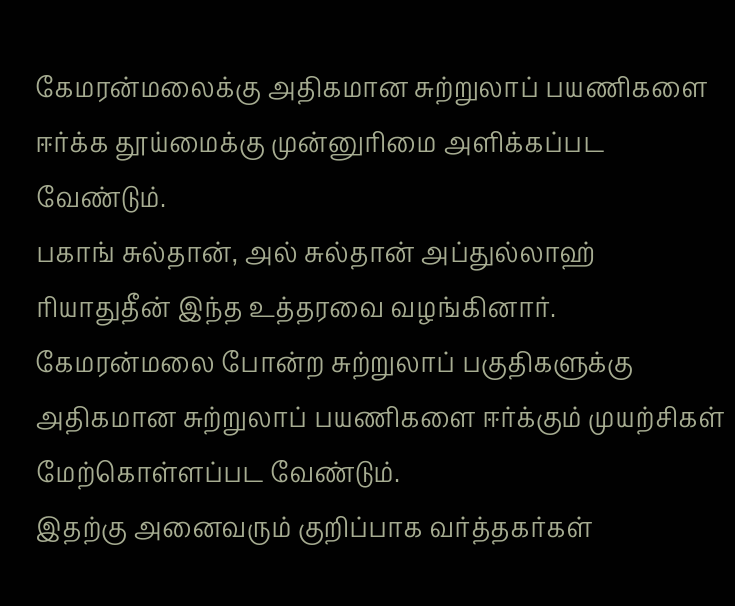கேமரன்மலைக்கு அதிகமான சுற்றுலாப் பயணிகளை ஈர்க்க தூய்மைக்கு முன்னுரிமை அளிக்கப்பட வேண்டும்.
பகாங் சுல்தான், அல் சுல்தான் அப்துல்லாஹ் ரியாதுதீன் இந்த உத்தரவை வழங்கினார்.
கேமரன்மலை போன்ற சுற்றுலாப் பகுதிகளுக்கு அதிகமான சுற்றுலாப் பயணிகளை ஈர்க்கும் முயற்சிகள் மேற்கொள்ளப்பட வேண்டும்.
இதற்கு அனைவரும் குறிப்பாக வர்த்தகர்கள்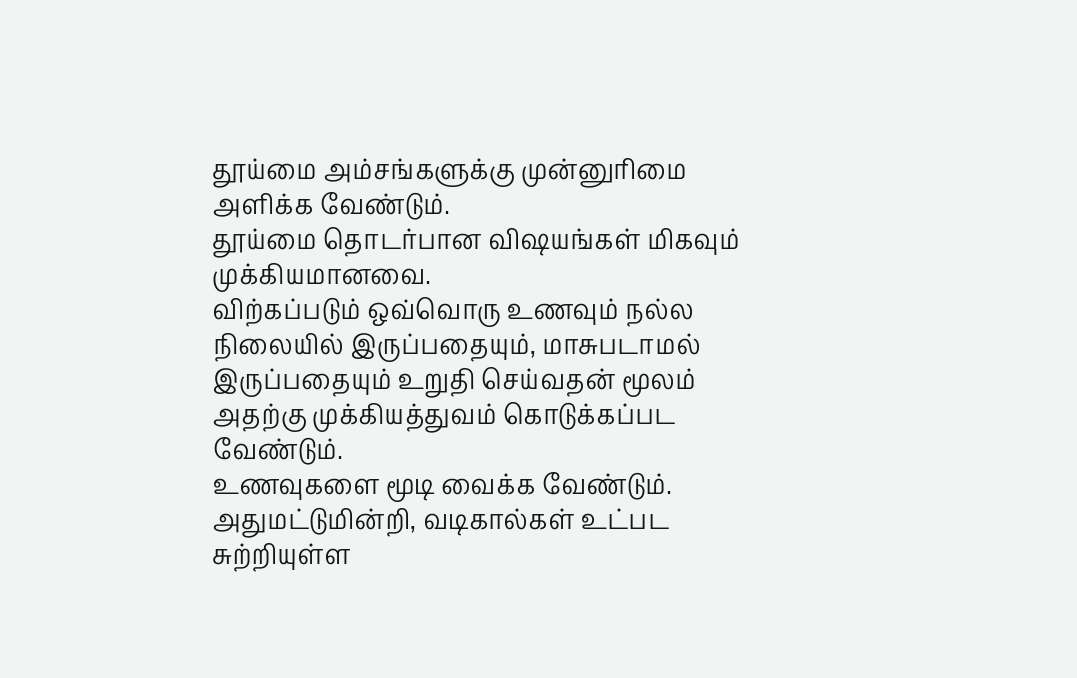தூய்மை அம்சங்களுக்கு முன்னுரிமை அளிக்க வேண்டும்.
தூய்மை தொடர்பான விஷயங்கள் மிகவும் முக்கியமானவை.
விற்கப்படும் ஒவ்வொரு உணவும் நல்ல நிலையில் இருப்பதையும், மாசுபடாமல் இருப்பதையும் உறுதி செய்வதன் மூலம் அதற்கு முக்கியத்துவம் கொடுக்கப்பட வேண்டும்.
உணவுகளை மூடி வைக்க வேண்டும். அதுமட்டுமின்றி, வடிகால்கள் உட்பட சுற்றியுள்ள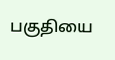பகுதியை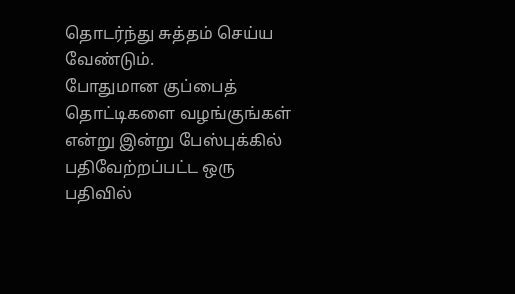தொடர்ந்து சுத்தம் செய்ய வேண்டும்.
போதுமான குப்பைத் தொட்டிகளை வழங்குங்கள் என்று இன்று பேஸ்புக்கில் பதிவேற்றப்பட்ட ஒரு பதிவில்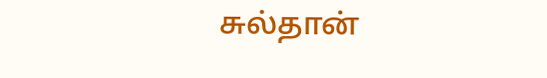சுல்தான்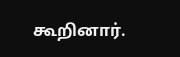கூறினார்.